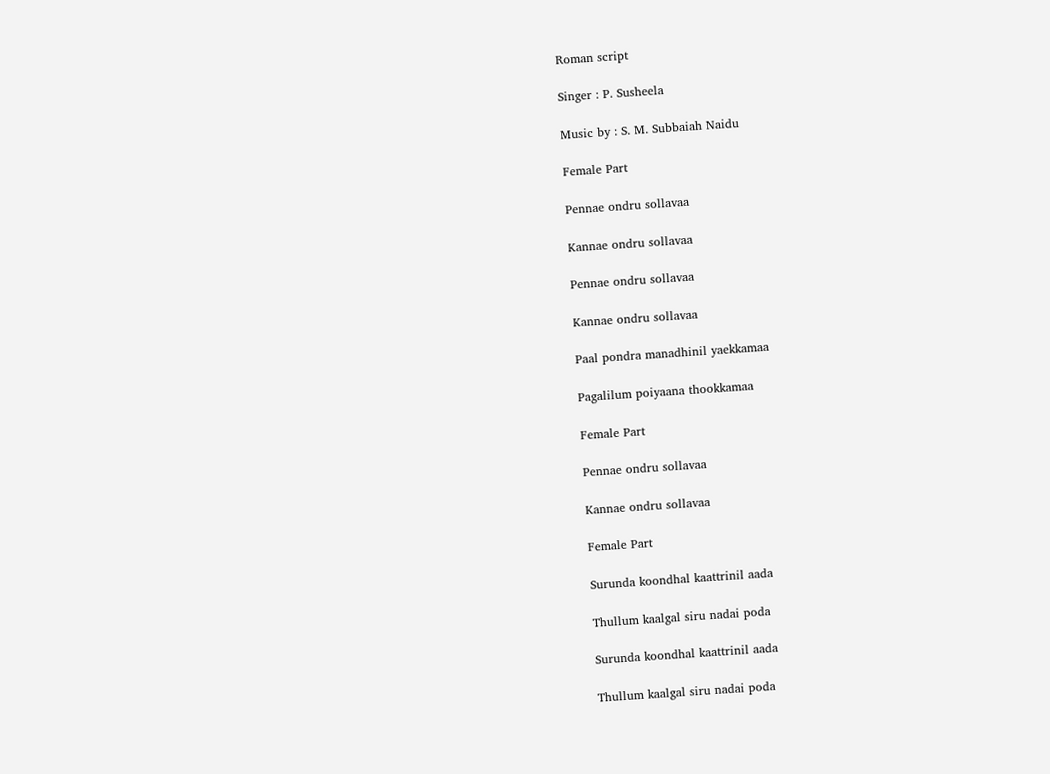Roman script

Singer : P. Susheela

Music by : S. M. Subbaiah Naidu

Female Part

Pennae ondru sollavaa

Kannae ondru sollavaa

Pennae ondru sollavaa

Kannae ondru sollavaa

Paal pondra manadhinil yaekkamaa

Pagalilum poiyaana thookkamaa

Female Part

Pennae ondru sollavaa

Kannae ondru sollavaa

Female Part

Surunda koondhal kaattrinil aada

Thullum kaalgal siru nadai poda

Surunda koondhal kaattrinil aada

Thullum kaalgal siru nadai poda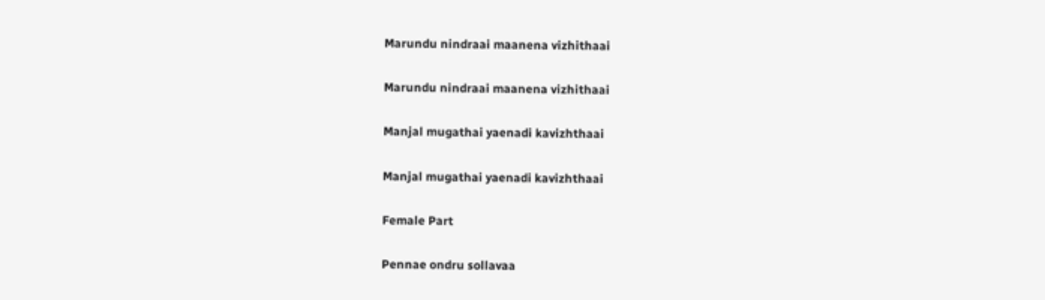Marundu nindraai maanena vizhithaai

Marundu nindraai maanena vizhithaai

Manjal mugathai yaenadi kavizhthaai

Manjal mugathai yaenadi kavizhthaai

Female Part

Pennae ondru sollavaa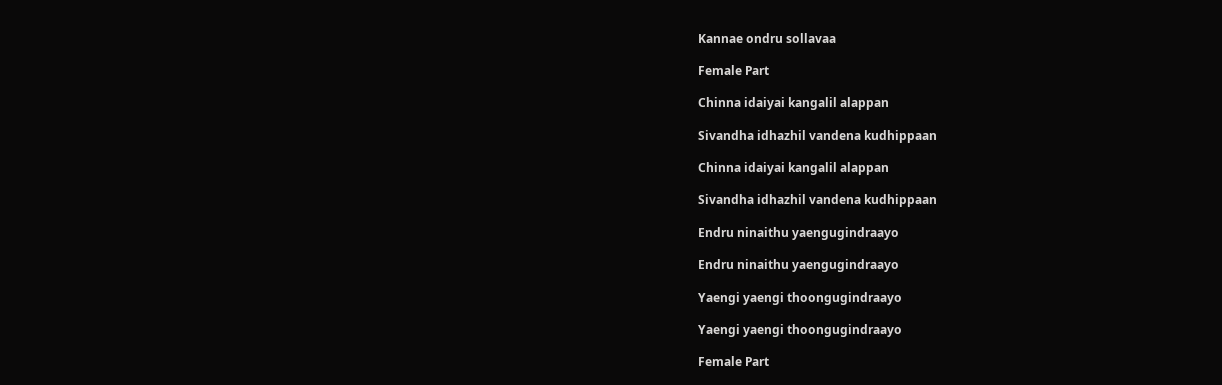Kannae ondru sollavaa

Female Part

Chinna idaiyai kangalil alappan

Sivandha idhazhil vandena kudhippaan

Chinna idaiyai kangalil alappan

Sivandha idhazhil vandena kudhippaan

Endru ninaithu yaengugindraayo

Endru ninaithu yaengugindraayo

Yaengi yaengi thoongugindraayo

Yaengi yaengi thoongugindraayo

Female Part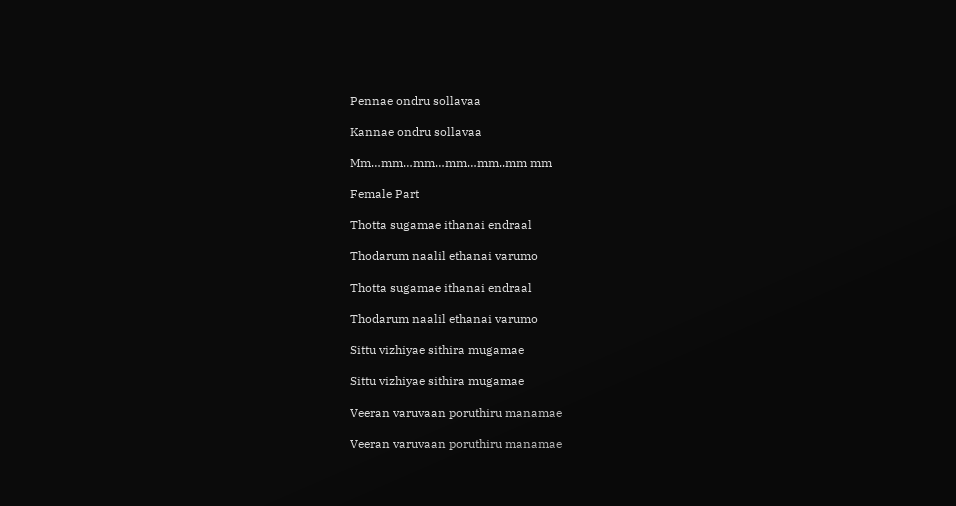Pennae ondru sollavaa

Kannae ondru sollavaa

Mm…mm…mm…mm…mm..mm mm

Female Part

Thotta sugamae ithanai endraal

Thodarum naalil ethanai varumo

Thotta sugamae ithanai endraal

Thodarum naalil ethanai varumo

Sittu vizhiyae sithira mugamae

Sittu vizhiyae sithira mugamae

Veeran varuvaan poruthiru manamae

Veeran varuvaan poruthiru manamae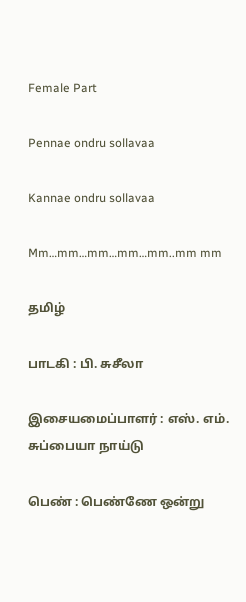Female Part

Pennae ondru sollavaa

Kannae ondru sollavaa

Mm…mm…mm…mm…mm..mm mm

தமிழ்

பாடகி : பி. சுசீலா

இசையமைப்பாளர் : எஸ். எம். சுப்பையா நாய்டு

பெண் : பெண்ணே ஒன்று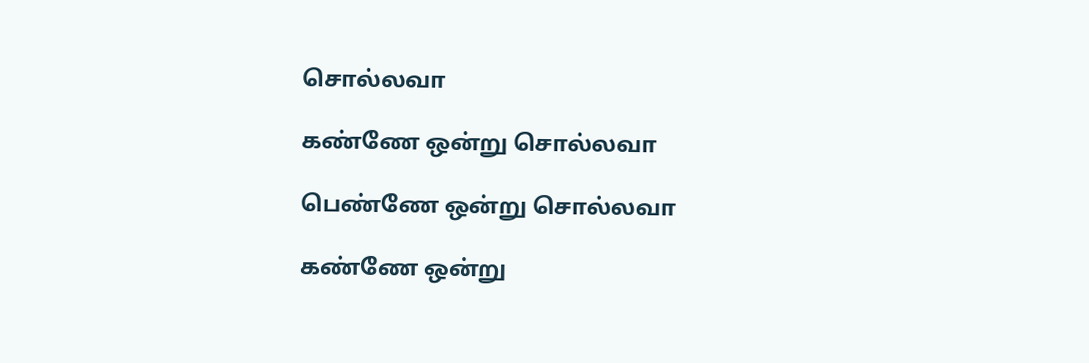சொல்லவா

கண்ணே ஒன்று சொல்லவா

பெண்ணே ஒன்று சொல்லவா

கண்ணே ஒன்று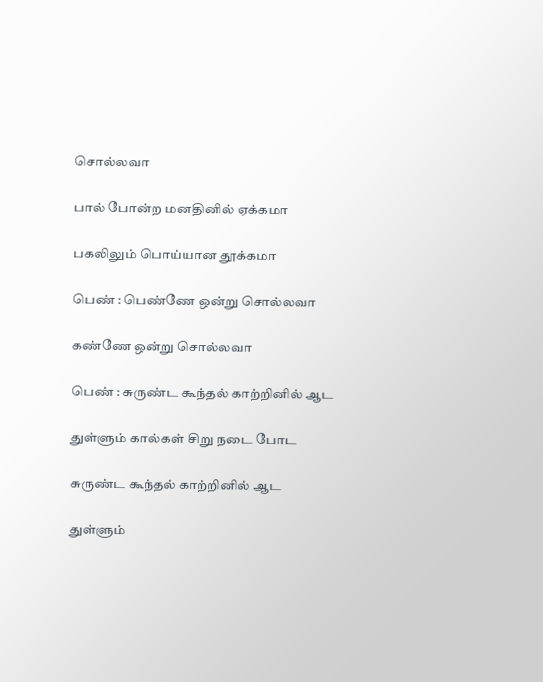சொல்லவா

பால் போன்ற மனதினில் ஏக்கமா

பகலிலும் பொய்யான தூக்கமா

பெண் : பெண்ணே ஒன்று சொல்லவா

கண்ணே ஒன்று சொல்லவா

பெண் : சுருண்ட கூந்தல் காற்றினில் ஆட

துள்ளும் கால்கள் சிறு நடை போட

சுருண்ட கூந்தல் காற்றினில் ஆட

துள்ளும்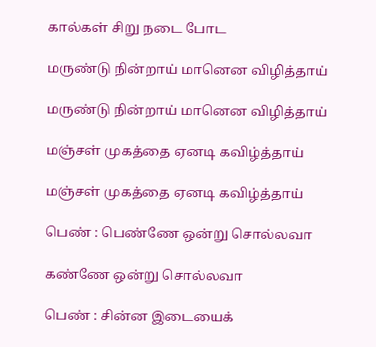கால்கள் சிறு நடை போட

மருண்டு நின்றாய் மானென விழித்தாய்

மருண்டு நின்றாய் மானென விழித்தாய்

மஞ்சள் முகத்தை ஏனடி கவிழ்த்தாய்

மஞ்சள் முகத்தை ஏனடி கவிழ்த்தாய்

பெண் : பெண்ணே ஒன்று சொல்லவா

கண்ணே ஒன்று சொல்லவா

பெண் : சின்ன இடையைக்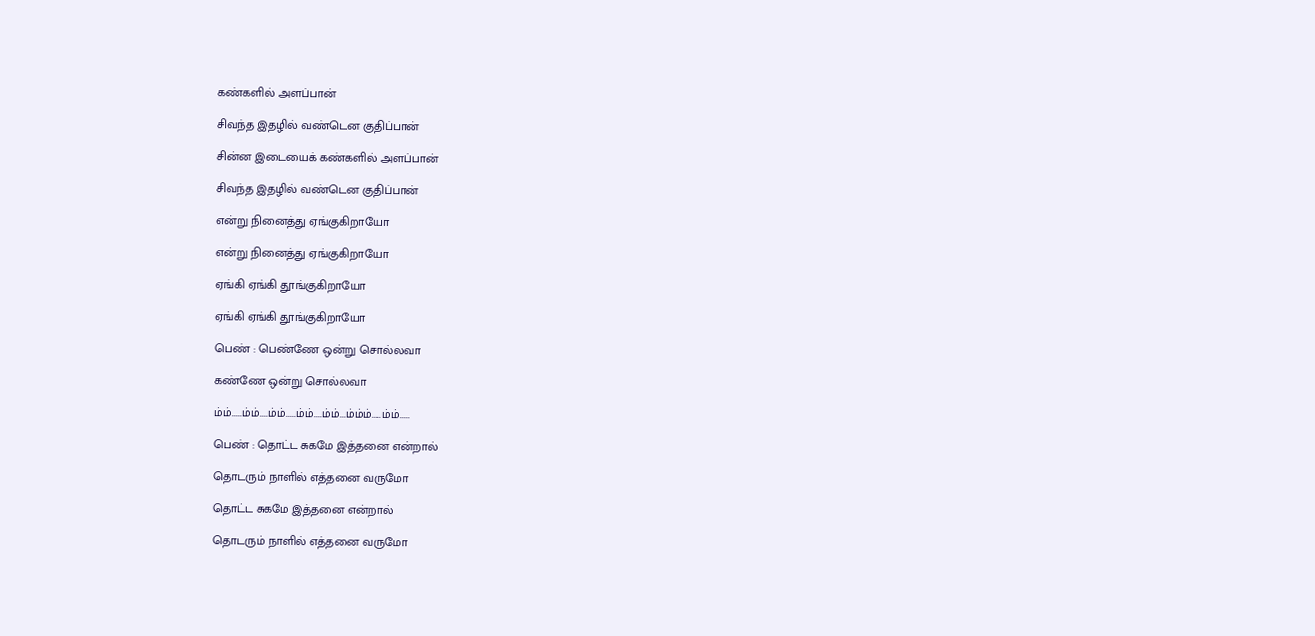கண்களில் அளப்பான்

சிவந்த இதழில் வண்டென குதிப்பான்

சின்ன இடையைக் கண்களில் அளப்பான்

சிவந்த இதழில் வண்டென குதிப்பான்

என்று நினைத்து ஏங்குகிறாயோ

என்று நினைத்து ஏங்குகிறாயோ

ஏங்கி ஏங்கி தூங்குகிறாயோ

ஏங்கி ஏங்கி தூங்குகிறாயோ

பெண் : பெண்ணே ஒன்று சொல்லவா

கண்ணே ஒன்று சொல்லவா

ம்ம்.....ம்ம்....ம்ம்.....ம்ம்....ம்ம்...ம்ம்ம்.....ம்ம்.....

பெண் : தொட்ட சுகமே இத்தனை என்றால்

தொடரும் நாளில் எத்தனை வருமோ

தொட்ட சுகமே இத்தனை என்றால்

தொடரும் நாளில் எத்தனை வருமோ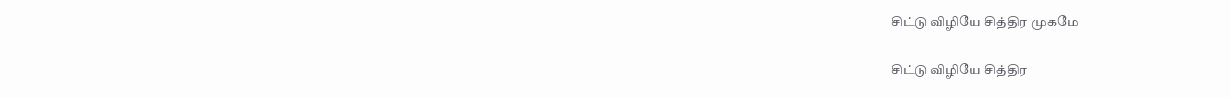சிட்டு விழியே சித்திர முகமே

சிட்டு விழியே சித்திர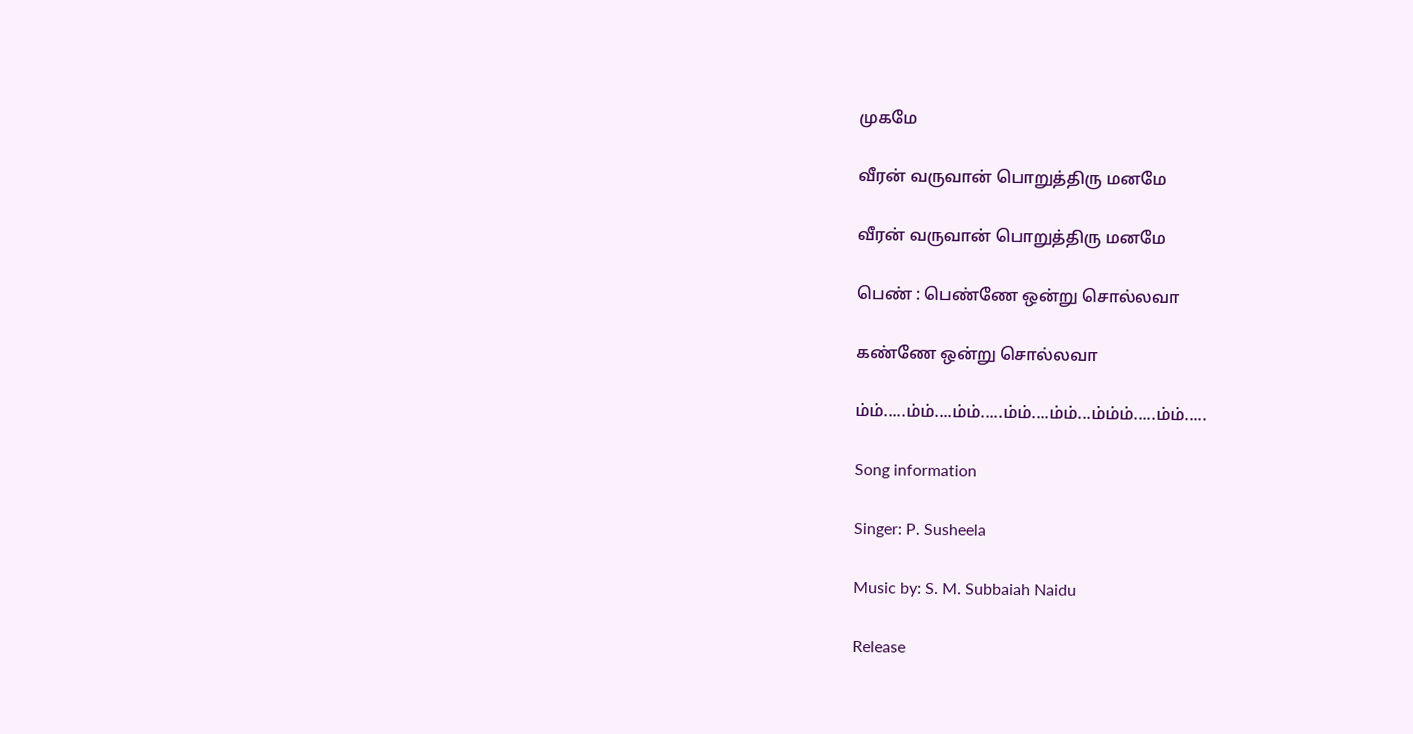முகமே

வீரன் வருவான் பொறுத்திரு மனமே

வீரன் வருவான் பொறுத்திரு மனமே

பெண் : பெண்ணே ஒன்று சொல்லவா

கண்ணே ஒன்று சொல்லவா

ம்ம்.....ம்ம்....ம்ம்.....ம்ம்....ம்ம்...ம்ம்ம்.....ம்ம்.....

Song information

Singer: P. Susheela

Music by: S. M. Subbaiah Naidu

Release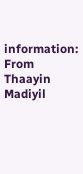information: From Thaayin Madiyil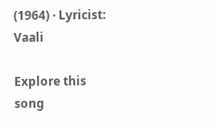(1964) · Lyricist: Vaali

Explore this song